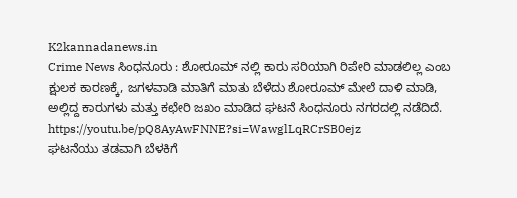K2kannadanews.in
Crime News ಸಿಂಧನೂರು : ಶೋರೂಮ್ ನಲ್ಲಿ ಕಾರು ಸರಿಯಾಗಿ ರಿಪೇರಿ ಮಾಡಲಿಲ್ಲ ಎಂಬ ಕ್ಷುಲಕ ಕಾರಣಕ್ಕೆ, ಜಗಳವಾಡಿ ಮಾತಿಗೆ ಮಾತು ಬೆಳೆದು ಶೋರೂಮ್ ಮೇಲೆ ದಾಳಿ ಮಾಡಿ, ಅಲ್ಲಿದ್ದ ಕಾರುಗಳು ಮತ್ತು ಕಛೇರಿ ಜಖಂ ಮಾಡಿದ ಘಟನೆ ಸಿಂಧನೂರು ನಗರದಲ್ಲಿ ನಡೆದಿದೆ.
https://youtu.be/pQ8AyAwFNNE?si=WawglLqRCrSB0ejz
ಘಟನೆಯು ತಡವಾಗಿ ಬೆಳಕಿಗೆ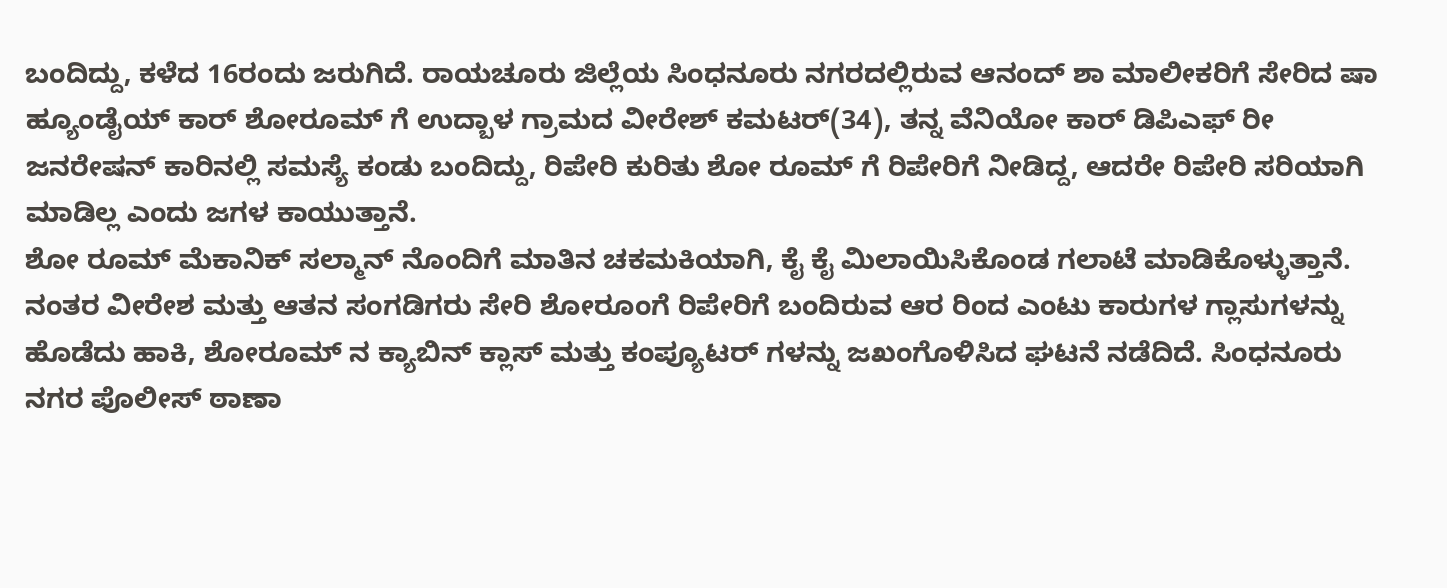ಬಂದಿದ್ದು, ಕಳೆದ 16ರಂದು ಜರುಗಿದೆ. ರಾಯಚೂರು ಜಿಲ್ಲೆಯ ಸಿಂಧನೂರು ನಗರದಲ್ಲಿರುವ ಆನಂದ್ ಶಾ ಮಾಲೀಕರಿಗೆ ಸೇರಿದ ಷಾ ಹ್ಯೂಂಡೈಯ್ ಕಾರ್ ಶೋರೂಮ್ ಗೆ ಉದ್ಬಾಳ ಗ್ರಾಮದ ವೀರೇಶ್ ಕಮಟರ್(34), ತನ್ನ ವೆನಿಯೋ ಕಾರ್ ಡಿಪಿಎಫ್ ರೀ ಜನರೇಷನ್ ಕಾರಿನಲ್ಲಿ ಸಮಸ್ಯೆ ಕಂಡು ಬಂದಿದ್ದು, ರಿಪೇರಿ ಕುರಿತು ಶೋ ರೂಮ್ ಗೆ ರಿಪೇರಿಗೆ ನೀಡಿದ್ದ, ಆದರೇ ರಿಪೇರಿ ಸರಿಯಾಗಿ ಮಾಡಿಲ್ಲ ಎಂದು ಜಗಳ ಕಾಯುತ್ತಾನೆ.
ಶೋ ರೂಮ್ ಮೆಕಾನಿಕ್ ಸಲ್ಮಾನ್ ನೊಂದಿಗೆ ಮಾತಿನ ಚಕಮಕಿಯಾಗಿ, ಕೈ ಕೈ ಮಿಲಾಯಿಸಿಕೊಂಡ ಗಲಾಟೆ ಮಾಡಿಕೊಳ್ಳುತ್ತಾನೆ. ನಂತರ ವೀರೇಶ ಮತ್ತು ಆತನ ಸಂಗಡಿಗರು ಸೇರಿ ಶೋರೂಂಗೆ ರಿಪೇರಿಗೆ ಬಂದಿರುವ ಆರ ರಿಂದ ಎಂಟು ಕಾರುಗಳ ಗ್ಲಾಸುಗಳನ್ನು ಹೊಡೆದು ಹಾಕಿ, ಶೋರೂಮ್ ನ ಕ್ಯಾಬಿನ್ ಕ್ಲಾಸ್ ಮತ್ತು ಕಂಪ್ಯೂಟರ್ ಗಳನ್ನು ಜಖಂಗೊಳಿಸಿದ ಘಟನೆ ನಡೆದಿದೆ. ಸಿಂಧನೂರು ನಗರ ಪೊಲೀಸ್ ಠಾಣಾ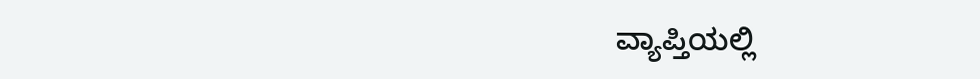ವ್ಯಾಪ್ತಿಯಲ್ಲಿ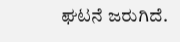ಘಟನೆ ಜರುಗಿದೆ.